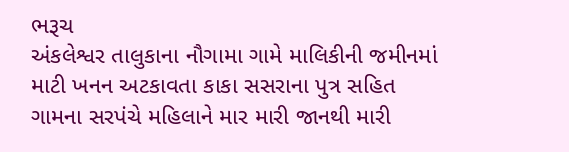ભરૂચ
અંકલેશ્વર તાલુકાના નૌગામા ગામે માલિકીની જમીનમાં માટી ખનન અટકાવતા કાકા સસરાના પુત્ર સહિત ગામના સરપંચે મહિલાને માર મારી જાનથી મારી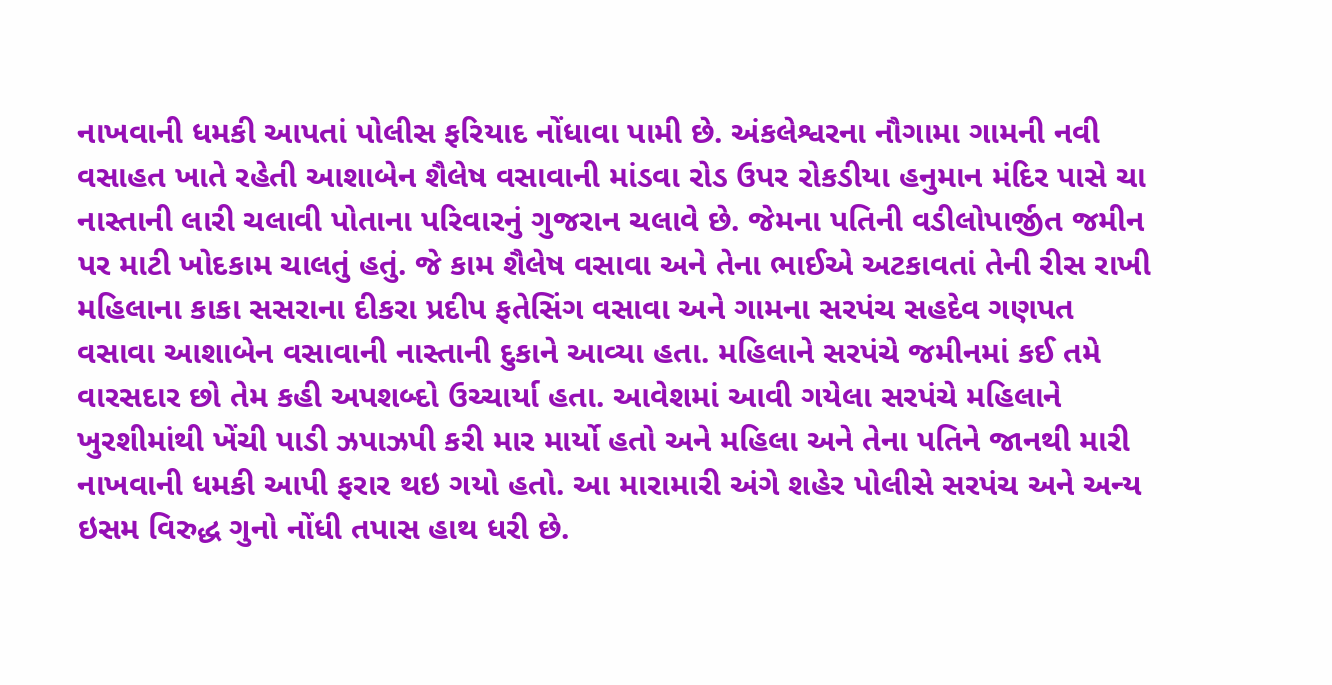નાખવાની ધમકી આપતાં પોલીસ ફરિયાદ નોંધાવા પામી છે. અંકલેશ્વરના નૌગામા ગામની નવી વસાહત ખાતે રહેતી આશાબેન શૈલેષ વસાવાની માંડવા રોડ ઉપર રોકડીયા હનુમાન મંદિર પાસે ચા નાસ્તાની લારી ચલાવી પોતાના પરિવારનું ગુજરાન ચલાવે છે. જેમના પતિની વડીલોપાર્જીત જમીન પર માટી ખોદકામ ચાલતું હતું. જે કામ શૈલેષ વસાવા અને તેના ભાઈએ અટકાવતાં તેની રીસ રાખી મહિલાના કાકા સસરાના દીકરા પ્રદીપ ફતેસિંગ વસાવા અને ગામના સરપંચ સહદેવ ગણપત વસાવા આશાબેન વસાવાની નાસ્તાની દુકાને આવ્યા હતા. મહિલાને સરપંચે જમીનમાં કઈ તમે વારસદાર છો તેમ કહી અપશબ્દો ઉચ્ચાર્યા હતા. આવેશમાં આવી ગયેલા સરપંચે મહિલાને ખુરશીમાંથી ખેંચી પાડી ઝપાઝપી કરી માર માર્યો હતો અને મહિલા અને તેના પતિને જાનથી મારી નાખવાની ધમકી આપી ફરાર થઇ ગયો હતો. આ મારામારી અંગે શહેર પોલીસે સરપંચ અને અન્ય ઇસમ વિરુદ્ધ ગુનો નોંધી તપાસ હાથ ધરી છે.